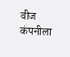वीज कंपनीला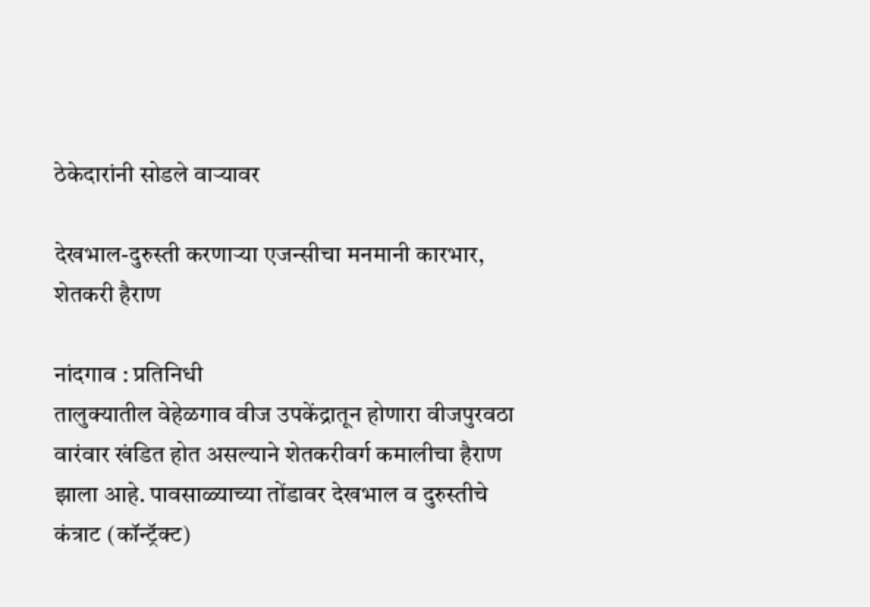ठेकेदारांनी सोडले वार्‍यावर

देखभाल-दुरुस्ती करणार्‍या एजन्सीचा मनमानी कारभार, शेतकरी हैराण

नांदगाव : प्रतिनिधी
तालुक्यातील वेहेळगाव वीज उपकेंद्रातून होणारा वीजपुरवठा वारंवार खंडित होत असल्याने शेतकरीवर्ग कमालीचा हैराण झाला आहे. पावसाळ्याच्या तोंडावर देखभाल व दुरुस्तीचे कंत्राट (कॉन्ट्रॅक्ट)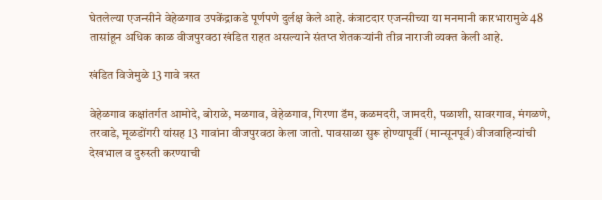घेतलेल्या एजन्सीने वेहेळगाव उपकेंद्राकडे पूर्णपणे दुर्लक्ष केले आहे. कंत्राटदार एजन्सीच्या या मनमानी कारभारामुळे 48 तासांहून अधिक काळ वीजपुरवठा खंडित राहत असल्याने संतप्त शेतकर्‍यांनी तीव्र नाराजी व्यक्त केली आहे.

खंडित विजेमुळे 13 गावे त्रस्त

वेहेळगाव कक्षांतर्गत आमोदे, बोराळे, मळगाव, वेहेळगाव, गिरणा डॅम, कळमदरी, जामदरी, पळाशी, सावरगाव, मंगळणे, तरवाडे, मूळडोंगरी यांसह 13 गावांना वीजपुरवठा केला जातो. पावसाळा सुरू होण्यापूर्वी (मान्सूनपूर्व) वीजवाहिन्यांची देखभाल व दुरुस्ती करण्याची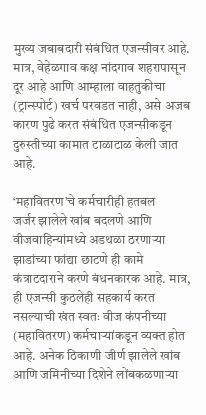मुख्य जबाबदारी संबंधित एजन्सीवर आहे. मात्र, वेहेळगाव कक्ष नांदगाव शहरापासून दूर आहे आणि आम्हाला वाहतुकीचा (ट्रान्स्पोर्ट) खर्च परवडत नाही, असे अजब कारण पुढे करत संबंधित एजन्सीकडून दुरुस्तीच्या कामात टाळाटाळ केली जात आहे.

‘महावितरण’चे कर्मचारीही हतबल
जर्जर झालेले खांब बदलणे आणि वीजवाहिन्यांमध्ये अडथळा ठरणार्‍या झाडांच्या फांद्या छाटणे ही कामे कंत्राटदाराने करणे बंधनकारक आहे. मात्र, ही एजन्सी कुठलेही सहकार्य करत नसल्याची खंत स्वतः वीज कंपनीच्या (महावितरण) कर्मचार्‍यांकडून व्यक्त होत आहे. अनेक ठिकाणी जीर्ण झालेले खांब आणि जमिनीच्या दिशेने लोंबकळणार्‍या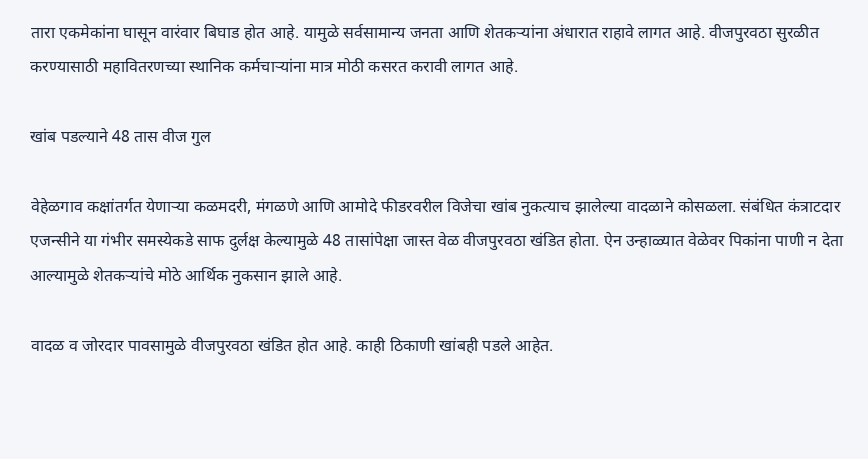तारा एकमेकांना घासून वारंवार बिघाड होत आहे. यामुळे सर्वसामान्य जनता आणि शेतकर्‍यांना अंधारात राहावे लागत आहे. वीजपुरवठा सुरळीत करण्यासाठी महावितरणच्या स्थानिक कर्मचार्‍यांना मात्र मोठी कसरत करावी लागत आहे.

खांब पडल्याने 48 तास वीज गुल

वेहेळगाव कक्षांतर्गत येणार्‍या कळमदरी, मंगळणे आणि आमोदे फीडरवरील विजेचा खांब नुकत्याच झालेल्या वादळाने कोसळला. संबंधित कंत्राटदार एजन्सीने या गंभीर समस्येकडे साफ दुर्लक्ष केल्यामुळे 48 तासांपेक्षा जास्त वेळ वीजपुरवठा खंडित होता. ऐन उन्हाळ्यात वेळेवर पिकांना पाणी न देता आल्यामुळे शेतकर्‍यांचे मोठे आर्थिक नुकसान झाले आहे.

वादळ व जोरदार पावसामुळे वीजपुरवठा खंडित होत आहे. काही ठिकाणी खांबही पडले आहेत.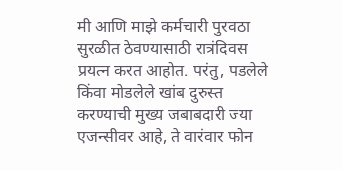मी आणि माझे कर्मचारी पुरवठा सुरळीत ठेवण्यासाठी रात्रंदिवस प्रयत्न करत आहोत. परंतु, पडलेले किंवा मोडलेले खांब दुरुस्त करण्याची मुख्य जबाबदारी ज्या एजन्सीवर आहे, ते वारंवार फोन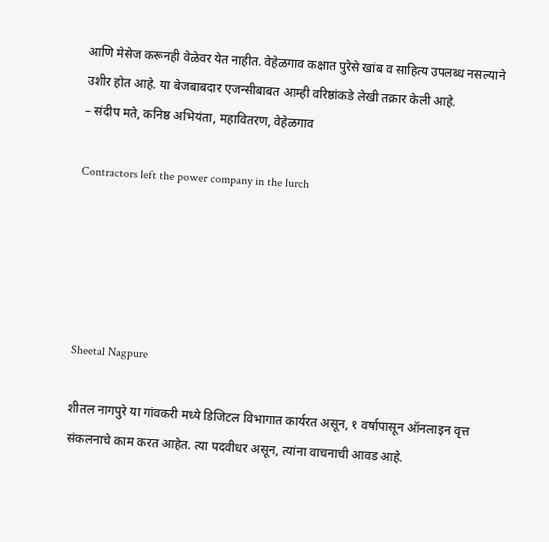आणि मेसेज करूनही वेळेवर येत नाहीत. वेहेळगाव कक्षात पुरेसे खांब व साहित्य उपलब्ध नसल्याने उशीर होत आहे. या बेजबाबदार एजन्सीबाबत आम्ही वरिष्ठांकडे लेखी तक्रार केली आहे.
– संदीप मते, कनिष्ठ अभियंता, महावितरण, वेहेळगाव

Contractors left the power company in the lurch





Sheetal Nagpure

शीतल नागपुरे या गांवकरी मध्ये डिजिटल विभागात कार्यरत असून, १ वर्षापासून ऑनलाइन वृत्त संकलनाचे काम करत आहेत. त्या पदवीधर असून, त्यांना वाचनाची आवड आहे.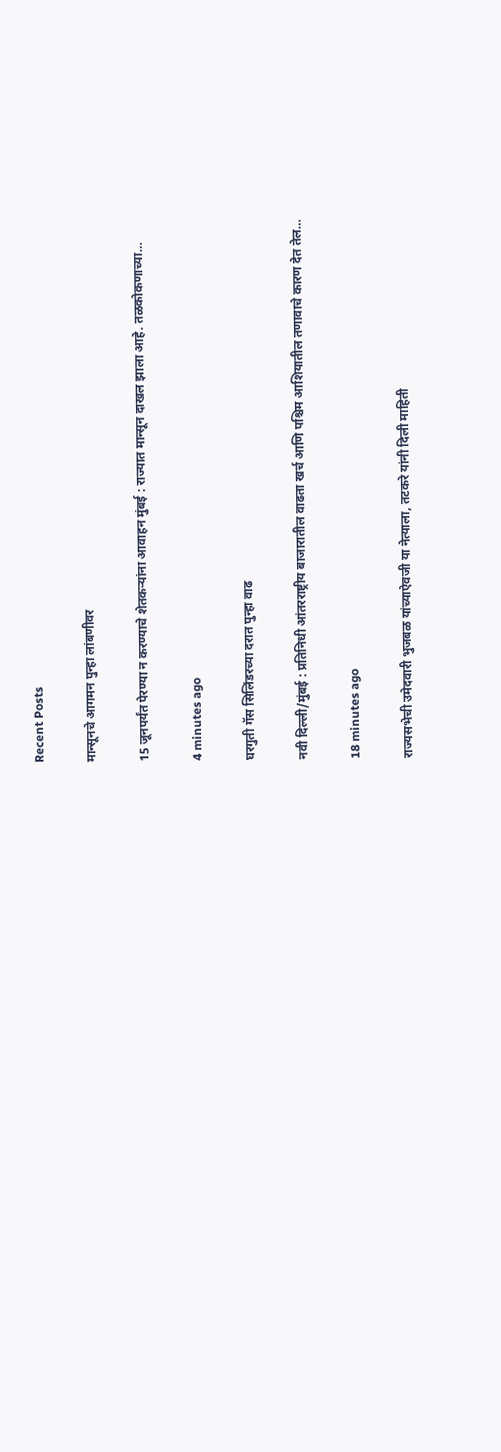Recent Posts

मान्सूनचे आगमन पुन्हा लांबणीवर

15 जूनपर्यंत पेरण्या न करण्याचे शेतकर्‍यांना आवाहन मुंबई : राज्यात मान्सून दाखल झाला आहे. तळकोकणाच्या…

4 minutes ago

घरगुती गॅस सिलिंडरच्या दरात पुन्हा वाढ

नवी दिल्ली/मुंबई : प्रतिनिधी आंतरराष्ट्रीय बाजारातील वाढता खर्च आणि पश्चिम आशियातील तणावाचे कारण देत तेल…

18 minutes ago

राज्यसभेची उमेदवारी भुजबळ यांच्याऐवजी या नेत्याला, तटकरे यांनी दिली माहिती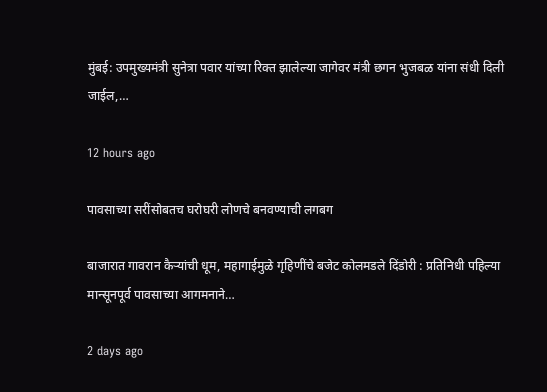मुंबई: उपमुख्यमंत्री सुनेत्रा पवार यांच्या रिक्त झालेल्या जागेवर मंत्री छगन भुजबळ यांना संधी दिली जाईल,…

12 hours ago

पावसाच्या सरींसोबतच घरोघरी लोणचे बनवण्याची लगबग

बाजारात गावरान कैर्‍यांची धूम, महागाईमुळे गृहिणींचे बजेट कोलमडले दिंडोरी : प्रतिनिधी पहिल्या मान्सूनपूर्व पावसाच्या आगमनाने…

2 days ago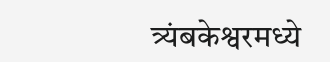त्र्यंबकेश्वरमध्ये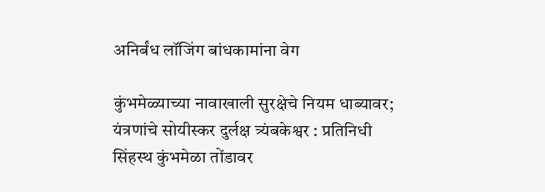अनिर्बंध लॉजिंग बांधकामांना वेग

कुंभमेळ्याच्या नावाखाली सुरक्षेचे नियम धाब्यावर; यंत्रणांचे सोयीस्कर दुर्लक्ष त्र्यंबकेश्वर : प्रतिनिधी सिंहस्थ कुंभमेळा तोंडावर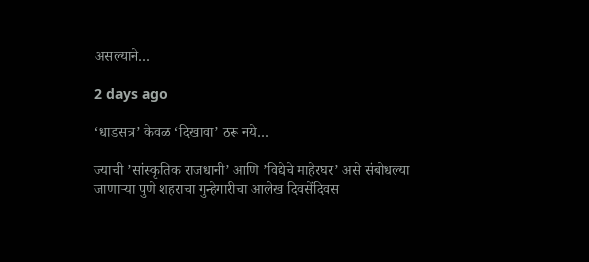असल्याने…

2 days ago

‘धाडसत्र’ केवळ ‘दिखावा’ ठरू नये…

ज्याची ’सांस्कृतिक राजधानी’ आणि ’विद्येचे माहेरघर’ असे संबोधल्या जाणार्‍या पुणे शहराचा गुन्हेगारीचा आलेख दिवसेंदिवस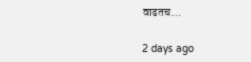वाढतच…

2 days ago